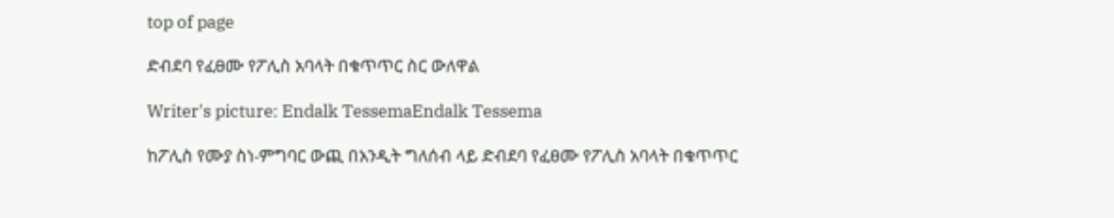top of page

ድብደባ የፈፀሙ የፖሊስ አባላት በቁጥጥር ስር ውለዋል

Writer's picture: Endalk TessemaEndalk Tessema

ከፖሊስ የሙያ ስነ-ምግባር ውጪ በአንዲት ግለሰብ ላይ ድብደባ የፈፀሙ የፖሊስ አባላት በቁጥጥር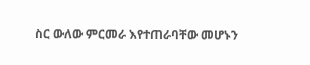ስር ውለው ምርመራ እየተጠራባቸው መሆኑን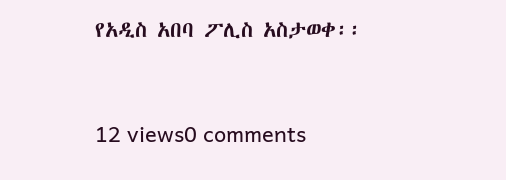የአዲስ አበባ ፖሊስ አስታወቀ፡፡


12 views0 comments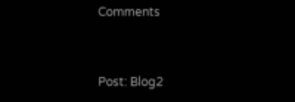Comments


Post: Blog2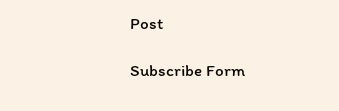Post

Subscribe Form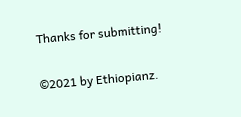Thanks for submitting!

©2021 by Ethiopianz.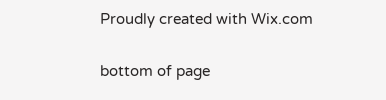Proudly created with Wix.com

bottom of page